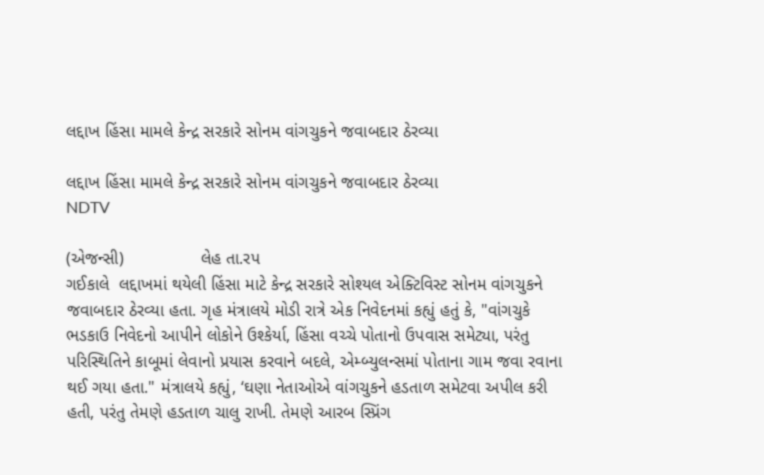લદ્દાખ હિંસા મામલે કેન્દ્ર સરકારે સોનમ વાંગચુકને જવાબદાર ઠેરવ્યા

લદ્દાખ હિંસા મામલે કેન્દ્ર સરકારે સોનમ વાંગચુકને જવાબદાર ઠેરવ્યા
NDTV

(એજન્સી)                લેહ તા.રપ
ગઈકાલે  લદ્દાખમાં થયેલી હિંસા માટે કેન્દ્ર સરકારે સોશ્યલ એક્ટિવિસ્ટ સોનમ વાંગચુકને જવાબદાર ઠેરવ્યા હતા. ગૃહ મંત્રાલયે મોડી રાત્રે એક નિવેદનમાં કહ્યું હતું કે, "વાંગચુકે ભડકાઉ નિવેદનો આપીને લોકોને ઉશ્કેર્યા, હિંસા વચ્ચે પોતાનો ઉપવાસ સમેટ્યા, પરંતુ પરિસ્થિતિને કાબૂમાં લેવાનો પ્રયાસ કરવાને બદલે, એમ્બ્યુલન્સમાં પોતાના ગામ જવા રવાના થઈ ગયા હતા." મંત્રાલયે કહ્યું, ‘ઘણા નેતાઓએ વાંગચુકને હડતાળ સમેટવા અપીલ કરી હતી, પરંતુ તેમણે હડતાળ ચાલુ રાખી. તેમણે આરબ સ્પ્રિંગ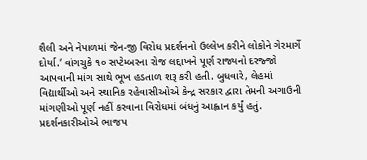શૈલી અને નેપાળમાં જેન-જી વિરોધ પ્રદર્શનનો ઉલ્લેખ કરીને લોકોને ગેરમાર્ગે દોર્યા.‘ વાંગચુકે ૧૦ સપ્ટેમ્બરના રોજ લદ્દાખને પૂર્ણ રાજ્યનો દરજ્જો આપવાની માંગ સાથે ભૂખ હડતાળ શરૂ કરી હતી. બુધવારે, લેહમાં વિદ્યાર્થીઓ અને સ્થાનિક રહેવાસીઓએ કેન્દ્ર સરકાર દ્વારા તેમની અગાઉની માંગણીઓ પૂર્ણ નહીં કરવાના વિરોધમાં બંધનું આહ્વાન કર્યું હતું. પ્રદર્શનકારીઓએ ભાજપ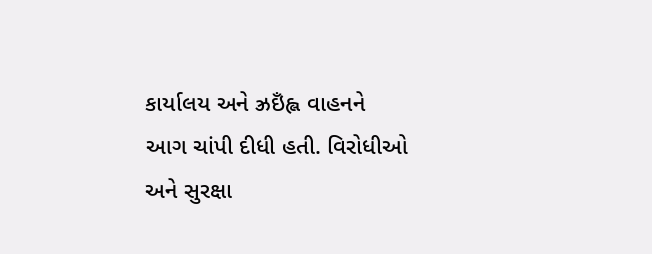કાર્યાલય અને ઝ્રઇઁહ્લ વાહનને આગ ચાંપી દીધી હતી. વિરોધીઓ અને સુરક્ષા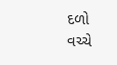દળો વચ્ચે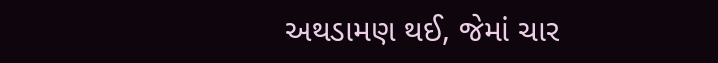અથડામણ થઈ, જેમાં ચાર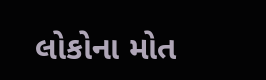લોકોના મોત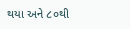થયા અને ૮૦થી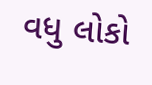વધુ લોકો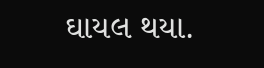ઘાયલ થયા.